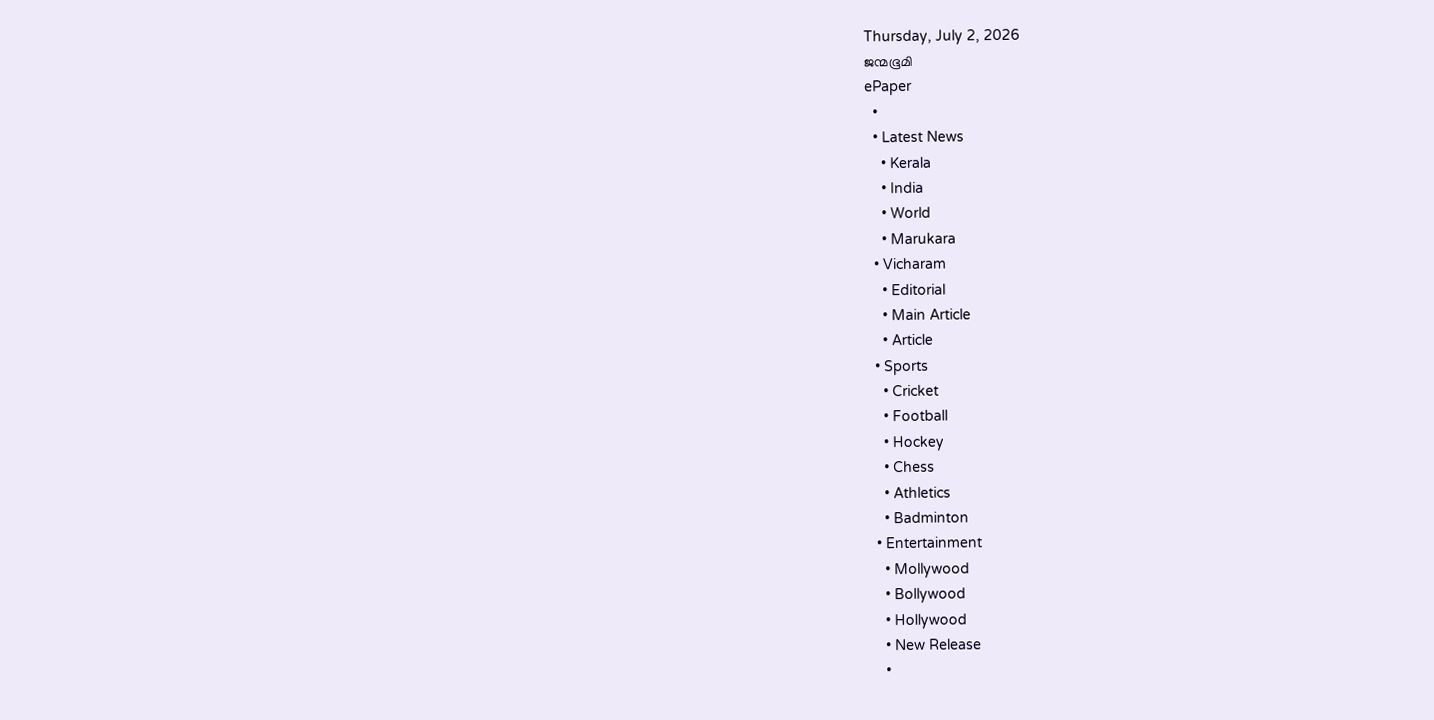Thursday, July 2, 2026
ജന്മഭൂമി
ePaper
  •
  • Latest News
    • Kerala
    • India
    • World
    • Marukara
  • Vicharam
    • Editorial
    • Main Article
    • Article
  • Sports
    • Cricket
    • Football
    • Hockey
    • Chess
    • Athletics
    • Badminton
  • Entertainment
    • Mollywood
    • Bollywood
    • Hollywood
    • New Release
    •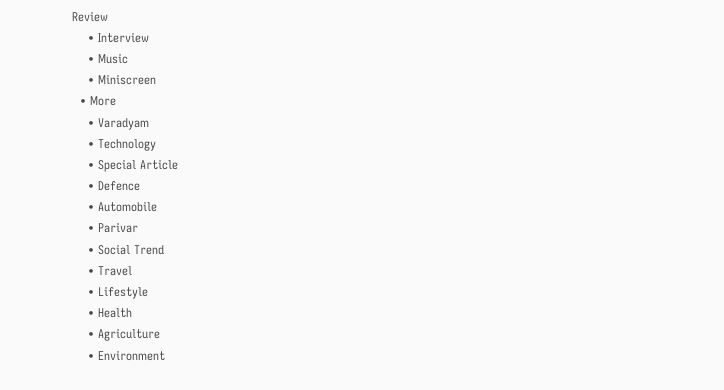Review
    • Interview
    • Music
    • Miniscreen
  • More
    • Varadyam
    • Technology
    • Special Article
    • Defence
    • Automobile
    • Parivar
    • Social Trend
    • Travel
    • Lifestyle
    • Health
    • Agriculture
    • Environment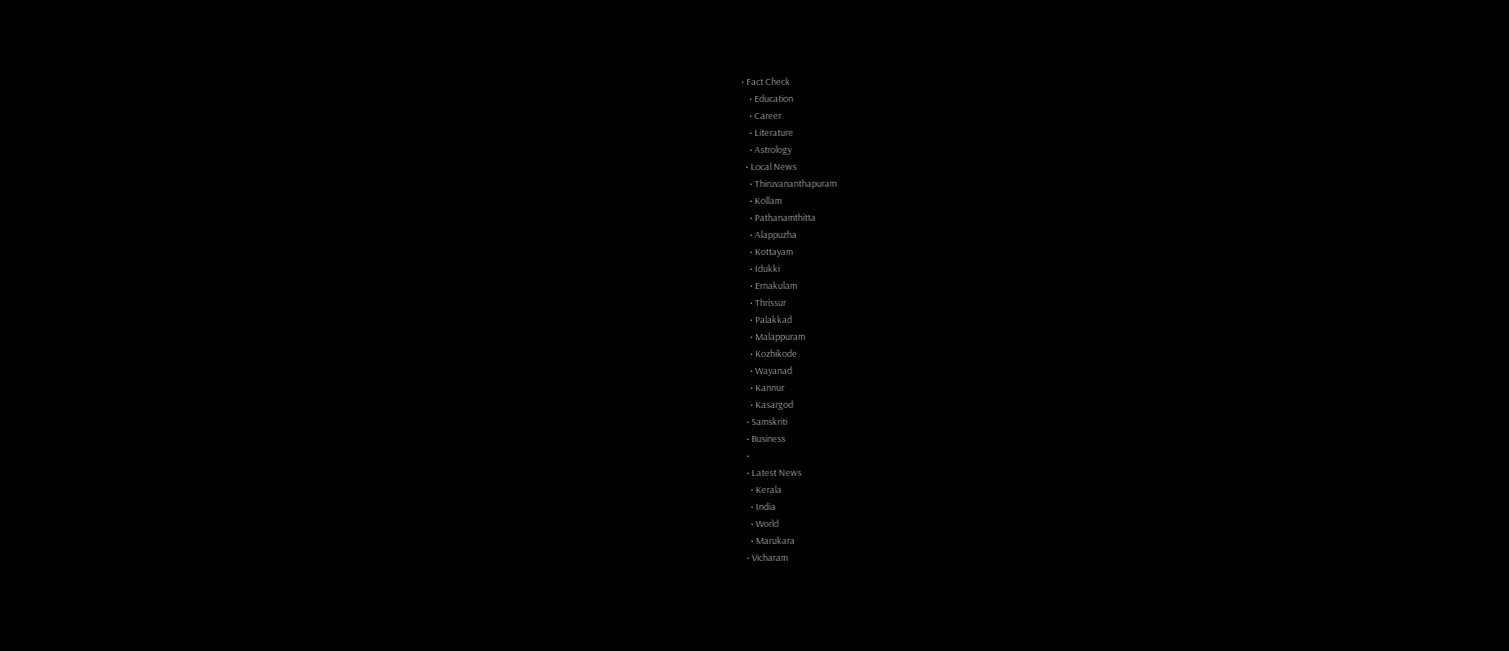• Fact Check
    • Education
    • Career
    • Literature
    • Astrology
  • Local News
    • Thiruvananthapuram
    • Kollam
    • Pathanamthitta
    • Alappuzha
    • Kottayam
    • Idukki
    • Ernakulam
    • Thrissur
    • Palakkad
    • Malappuram
    • Kozhikode
    • Wayanad
    • Kannur
    • Kasargod
  • Samskriti
  • Business
  •
  • Latest News
    • Kerala
    • India
    • World
    • Marukara
  • Vicharam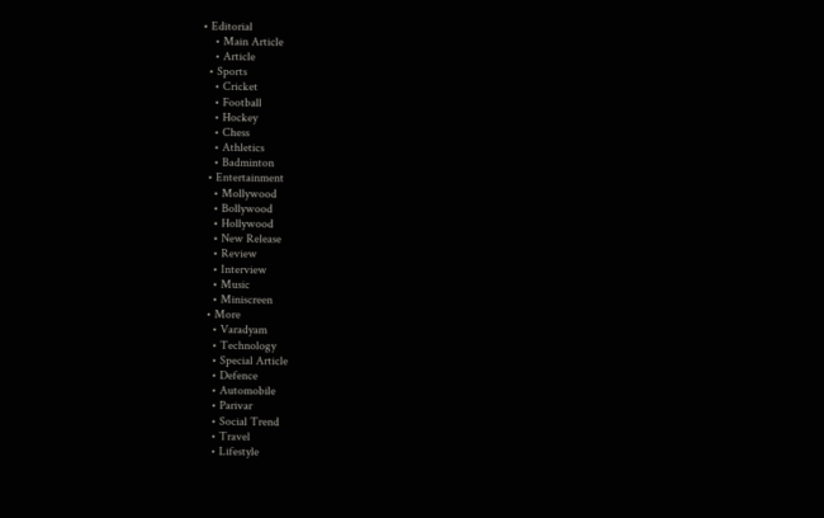• Editorial
    • Main Article
    • Article
  • Sports
    • Cricket
    • Football
    • Hockey
    • Chess
    • Athletics
    • Badminton
  • Entertainment
    • Mollywood
    • Bollywood
    • Hollywood
    • New Release
    • Review
    • Interview
    • Music
    • Miniscreen
  • More
    • Varadyam
    • Technology
    • Special Article
    • Defence
    • Automobile
    • Parivar
    • Social Trend
    • Travel
    • Lifestyle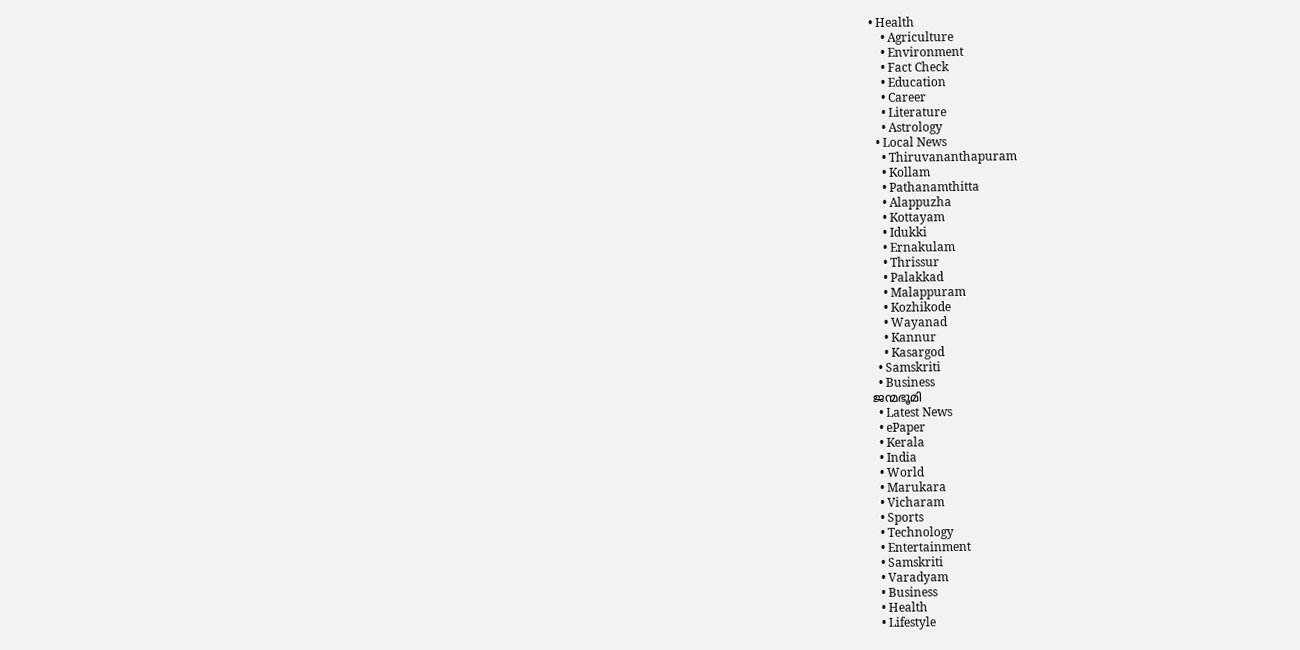• Health
    • Agriculture
    • Environment
    • Fact Check
    • Education
    • Career
    • Literature
    • Astrology
  • Local News
    • Thiruvananthapuram
    • Kollam
    • Pathanamthitta
    • Alappuzha
    • Kottayam
    • Idukki
    • Ernakulam
    • Thrissur
    • Palakkad
    • Malappuram
    • Kozhikode
    • Wayanad
    • Kannur
    • Kasargod
  • Samskriti
  • Business
ജന്മഭൂമി
  • Latest News
  • ePaper
  • Kerala
  • India
  • World
  • Marukara
  • Vicharam
  • Sports
  • Technology
  • Entertainment
  • Samskriti
  • Varadyam
  • Business
  • Health
  • Lifestyle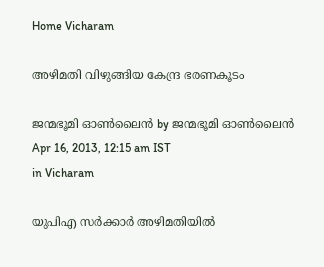Home Vicharam

അഴിമതി വിഴുങ്ങിയ കേന്ദ്ര ഭരണകൂടം

ജന്മഭൂമി ഓണ്‍ലൈന്‍ by ജന്മഭൂമി ഓണ്‍ലൈന്‍
Apr 16, 2013, 12:15 am IST
in Vicharam

യുപിഎ സര്‍ക്കാര്‍ അഴിമതിയില്‍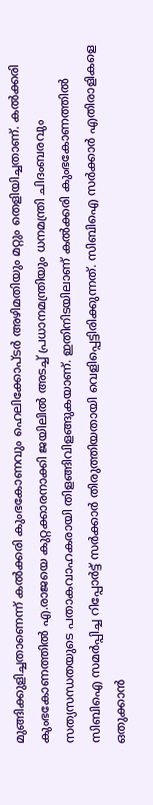മുങ്ങിക്കുളിച്ചതാണെന്ന്‌ കല്‍ക്കരി കുംഭകോണവും ഹെലിക്കോപ്ടര്‍ അഴിമതിയും മറ്റും തെളിയിച്ചതാണ്‌. കല്‍ക്കരി കുംഭകോണത്തില്‍ എ.രാജയെ കുറ്റക്കാരനാക്കി ജയിലില്‍ അടച്ച്‌ പ്രധാനമന്ത്രിയും ധനമന്ത്രി ചിദംബരവും സത്യസന്ധതയുടെ പതാകവാഹകരായി തിളങ്ങിവിളങ്ങുകയാണ്‌. ഇതിനിടയിലാണ്‌ കല്‍ക്കരി കുംഭകോണത്തില്‍ സിബിഐ സമര്‍പ്പിച്ച റിപ്പോര്‍ട്ട്‌ സര്‍ക്കാര്‍ തിരുത്തിയതായി വെളിപ്പെട്ടിരിക്കുന്നത്‌. സിബിഐ സര്‍ക്കാര്‍ എതിരാളികളെ ഒതുക്കാന്‍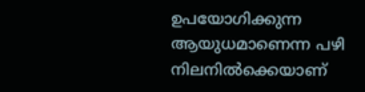ഉപയോഗിക്കുന്ന ആയുധമാണെന്ന പഴി നിലനില്‍ക്കെയാണ്‌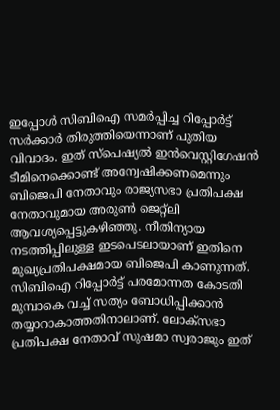ഇപ്പോള്‍ സിബിഐ സമര്‍പ്പിച്ച റിപ്പോര്‍ട്ട്‌ സര്‍ക്കാര്‍ തിരുത്തിയെന്നാണ്‌ പുതിയ വിവാദം. ഇത്‌ സ്പെഷ്യല്‍ ഇന്‍വെസ്റ്റിഗേഷന്‍ ടീമിനെക്കൊണ്ട്‌ അന്വേഷിക്കണമെന്നും ബിജെപി നേതാവും രാജ്യസഭാ പ്രതിപക്ഷ നേതാവുമായ അരുണ്‍ ജെറ്റ്ലി ആവശ്യപ്പെട്ടുകഴിഞ്ഞു. നീതിന്യായ നടത്തിപ്പിലുള്ള ഇടപെടലായാണ്‌ ഇതിനെ മുഖ്യപ്രതിപക്ഷമായ ബിജെപി കാണുന്നത്‌. സിബിഐ റിപ്പോര്‍ട്ട്‌ പരമോന്നത കോടതി മുമ്പാകെ വച്ച്‌ സത്യം ബോധിപ്പിക്കാന്‍ തയ്യാറാകാത്തതിനാലാണ്‌. ലോക്സഭാ പ്രതിപക്ഷ നേതാവ്‌ സുഷമാ സ്വരാജും ഇത്‌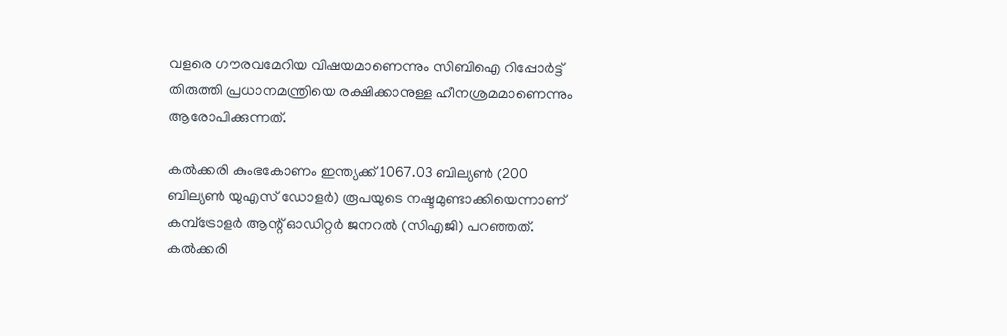വളരെ ഗൗരവമേറിയ വിഷയമാണെന്നും സിബിഐ റിപ്പോര്‍ട്ട്‌ തിരുത്തി പ്രധാനമന്ത്രിയെ രക്ഷിക്കാനുള്ള ഹീനശ്രമമാണെന്നും ആരോപിക്കുന്നത്‌.

കല്‍ക്കരി കുംഭകോണം ഇന്ത്യക്ക്‌ 1067.03 ബില്യണ്‍ (200 ബില്യണ്‍ യുഎസ്‌ ഡോളര്‍) രൂപയുടെ നഷ്ടമുണ്ടാക്കിയെന്നാണ്‌ കമ്പ്ട്രോളര്‍ ആന്റ്‌ ഓഡിറ്റര്‍ ജനറല്‍ (സിഎജി) പറഞ്ഞത്‌. കല്‍ക്കരി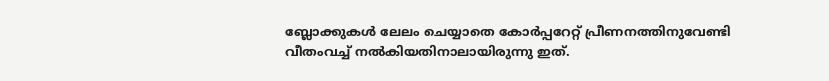ബ്ലോക്കുകള്‍ ലേലം ചെയ്യാതെ കോര്‍പ്പറേറ്റ്‌ പ്രീണനത്തിനുവേണ്ടി വീതംവച്ച്‌ നല്‍കിയതിനാലായിരുന്നു ഇത്‌.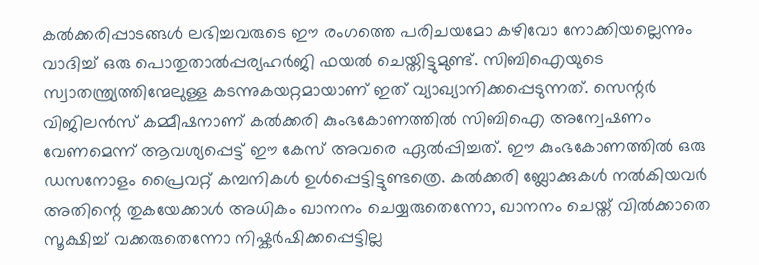കല്‍ക്കരിപ്പാടങ്ങള്‍ ലഭിച്ചവരുടെ ഈ രംഗത്തെ പരിചയമോ കഴിവോ നോക്കിയല്ലെന്നും വാദിച്ച്‌ ഒരു പൊതുതാല്‍പ്പര്യഹര്‍ജി ഫയല്‍ ചെയ്തിട്ടുമുണ്ട്‌. സിബിഐയുടെ സ്വാതന്ത്ര്യത്തിന്മേലുള്ള കടന്നുകയറ്റമായാണ്‌ ഇത്‌ വ്യാഖ്യാനിക്കപ്പെടുന്നത്‌. സെന്റര്‍ വിജിലന്‍സ്‌ കമ്മീഷനാണ്‌ കല്‍ക്കരി കുംഭകോണത്തില്‍ സിബിഐ അന്വേഷണം വേണമെന്ന്‌ ആവശ്യപ്പെട്ട്‌ ഈ കേസ്‌ അവരെ ഏല്‍പ്പിച്ചത്‌. ഈ കുംഭകോണത്തില്‍ ഒരു ഡസനോളം പ്രൈവറ്റ്‌ കമ്പനികള്‍ ഉള്‍പ്പെട്ടിട്ടുണ്ടത്രെ. കല്‍ക്കരി ബ്ലോക്കുകള്‍ നല്‍കിയവര്‍ അതിന്റെ തുകയേക്കാള്‍ അധികം ഖാനനം ചെയ്യരുതെന്നോ, ഖാനനം ചെയ്ത്‌ വില്‍ക്കാതെ സൂക്ഷിച്ച്‌ വക്കരുതെന്നോ നിഷ്കര്‍ഷിക്കപ്പെട്ടില്ല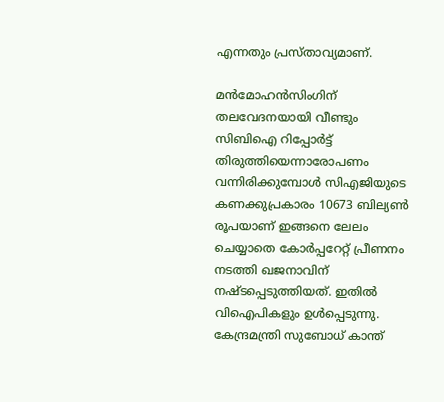എന്നതും പ്രസ്താവ്യമാണ്‌.

മന്‍മോഹന്‍സിംഗിന്‌ തലവേദനയായി വീണ്ടും സിബിഐ റിപ്പോര്‍ട്ട്‌ തിരുത്തിയെന്നാരോപണം വന്നിരിക്കുമ്പോള്‍ സിഎജിയുടെ കണക്കുപ്രകാരം 10673 ബില്യണ്‍ രൂപയാണ്‌ ഇങ്ങനെ ലേലം ചെയ്യാതെ കോര്‍പ്പറേറ്റ്‌ പ്രീണനം നടത്തി ഖജനാവിന്‌ നഷ്ടപ്പെടുത്തിയത്‌. ഇതില്‍ വിഐപികളും ഉള്‍പ്പെടുന്നു. കേന്ദ്രമന്ത്രി സുബോധ്‌ കാന്ത്‌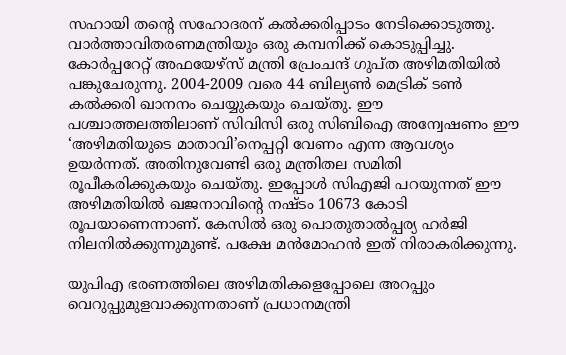സഹായി തന്റെ സഹോദരന്‌ കല്‍ക്കരിപ്പാടം നേടിക്കൊടുത്തു. വാര്‍ത്താവിതരണമന്ത്രിയും ഒരു കമ്പനിക്ക്‌ കൊടുപ്പിച്ചു. കോര്‍പ്പറേറ്റ്‌ അഫയേഴ്സ്‌ മന്ത്രി പ്രേംചന്ദ്‌ ഗുപ്ത അഴിമതിയില്‍ പങ്കുചേരുന്നു. 2004-2009 വരെ 44 ബില്യണ്‍ മെട്രിക്‌ ടണ്‍ കല്‍ക്കരി ഖാനനം ചെയ്യുകയും ചെയ്തു. ഈ പശ്ചാത്തലത്തിലാണ്‌ സിവിസി ഒരു സിബിഐ അന്വേഷണം ഈ ‘അഴിമതിയുടെ മാതാവി’നെപ്പറ്റി വേണം എന്ന ആവശ്യം ഉയര്‍ന്നത്‌. അതിനുവേണ്ടി ഒരു മന്ത്രിതല സമിതി രൂപീകരിക്കുകയും ചെയ്തു. ഇപ്പോള്‍ സിഎജി പറയുന്നത്‌ ഈ അഴിമതിയില്‍ ഖജനാവിന്റെ നഷ്ടം 10673 കോടി രൂപയാണെന്നാണ്‌. കേസില്‍ ഒരു പൊതുതാല്‍പ്പര്യ ഹര്‍ജി നിലനില്‍ക്കുന്നുമുണ്ട്‌. പക്ഷേ മന്‍മോഹന്‍ ഇത്‌ നിരാകരിക്കുന്നു.

യുപിഎ ഭരണത്തിലെ അഴിമതികളെപ്പോലെ അറപ്പും വെറുപ്പുമുളവാക്കുന്നതാണ്‌ പ്രധാനമന്ത്രി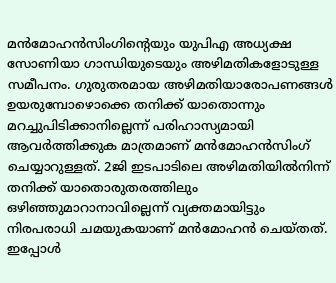മന്‍മോഹന്‍സിംഗിന്റെയും യുപിഎ അധ്യക്ഷ സോണിയാ ഗാന്ധിയുടെയും അഴിമതികളോടുള്ള സമീപനം. ഗുരുതരമായ അഴിമതിയാരോപണങ്ങള്‍ ഉയരുമ്പോഴൊക്കെ തനിക്ക്‌ യാതൊന്നും മറച്ചുപിടിക്കാനില്ലെന്ന്‌ പരിഹാസ്യമായി ആവര്‍ത്തിക്കുക മാത്രമാണ്‌ മന്‍മോഹന്‍സിംഗ്‌ ചെയ്യാറുള്ളത്‌. 2ജി ഇടപാടിലെ അഴിമതിയില്‍നിന്ന്‌ തനിക്ക്‌ യാതൊരുതരത്തിലും ഒഴിഞ്ഞുമാറാനാവില്ലെന്ന്‌ വ്യക്തമായിട്ടും നിരപരാധി ചമയുകയാണ്‌ മന്‍മോഹന്‍ ചെയ്തത്‌. ഇപ്പോള്‍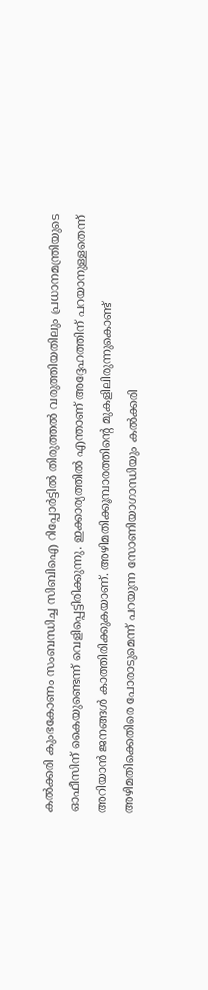കല്‍ക്കരി കുംഭകോണം സംബന്ധിച്ച സിബിഐ റിപ്പോര്‍ട്ടില്‍ തിരുത്തല്‍ വരുത്തിയതിലും പ്രധാനമന്ത്രിയുടെ ഓഫീസിന്‌ കൈയുണ്ടെന്ന്‌ വെളിപ്പെട്ടിരിക്കുന്നു. ഇക്കാര്യത്തില്‍ എന്താണ്‌ അദ്ദേഹത്തിന്‌ പറയാനുള്ളതെന്ന്‌ അറിയാന്‍ ജനങ്ങള്‍ കാത്തിരിക്കുകയാണ്‌. അഴിമതിക്കൂമ്പാരത്തിന്റെ മുകളിലിരുന്നുകൊണ്ട്‌ അഴിമതിക്കെതിരെ പോരാടുമെന്ന്‌ പറയുന്ന സോണിയാഗാന്ധിയും കല്‍ക്കരി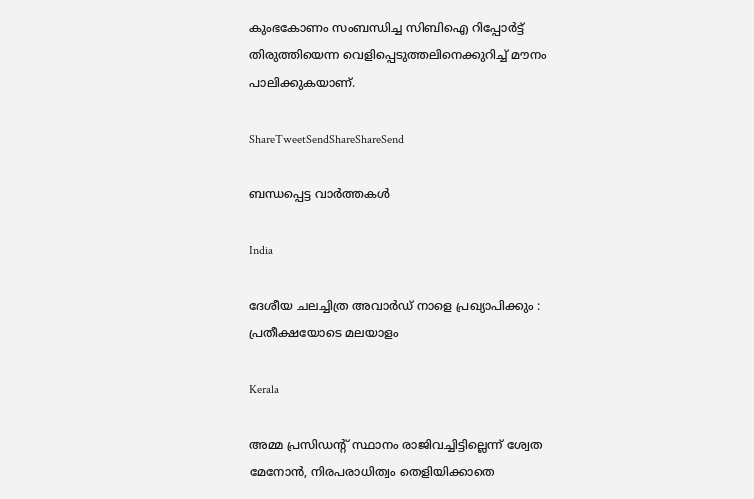കുംഭകോണം സംബന്ധിച്ച സിബിഐ റിപ്പോര്‍ട്ട്‌ തിരുത്തിയെന്ന വെളിപ്പെടുത്തലിനെക്കുറിച്ച്‌ മൗനം പാലിക്കുകയാണ്‌.

ShareTweetSendShareShareSend

ബന്ധപ്പെട്ട വാര്‍ത്തകള്‍

India

ദേശീയ ചലച്ചിത്ര അവാര്‍ഡ് നാളെ പ്രഖ്യാപിക്കും : പ്രതീക്ഷയോടെ മലയാളം

Kerala

അമ്മ പ്രസിഡന്റ് സ്ഥാനം രാജിവച്ചിട്ടില്ലെന്ന് ശ്വേത മേനോന്‍, നിരപരാധിത്വം തെളിയിക്കാതെ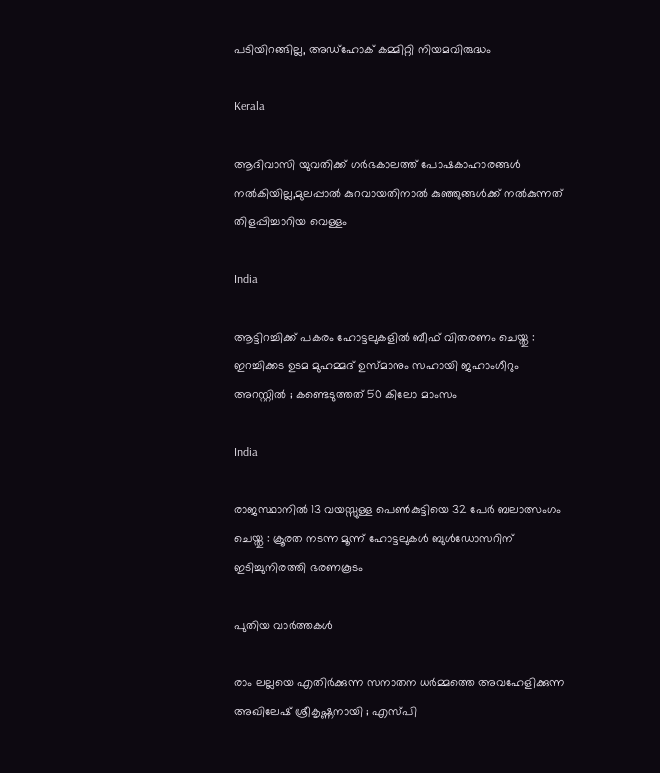പടിയിറങ്ങില്ല, അഡ്‌ഹോക് കമ്മിറ്റി നിയമവിരുദ്ധം

Kerala

ആദിവാസി യുവതിക്ക് ഗര്‍ഭകാലത്ത് പോഷകാഹാരങ്ങള്‍ നല്‍കിയില്ല,മുലപ്പാല്‍ കുറവായതിനാല്‍ കുഞ്ഞുങ്ങള്‍ക്ക് നല്‍കുന്നത് തിളപ്പിച്ചാറിയ വെള്ളം

India

ആട്ടിറച്ചിക്ക് പകരം ഹോട്ടലുകളിൽ ബീഫ് വിതരണം ചെയ്തു : ഇറച്ചിക്കട ഉടമ മുഹമ്മദ് ഉസ്മാനും സഹായി ജഹാംഗീറും അറസ്റ്റിൽ ; കണ്ടെടുത്തത് 50 കിലോ മാംസം

India

രാജസ്ഥാനിൽ 13 വയസ്സുള്ള പെൺകുട്ടിയെ 32 പേർ ബലാത്സംഗം ചെയ്തു : ക്രൂരത നടന്ന മൂന്ന് ഹോട്ടലുകൾ ബുൾഡോസറിന് ഇടിച്ചുനിരത്തി ഭരണകൂടം

പുതിയ വാര്‍ത്തകള്‍

രാം ലല്ലയെ എതിർക്കുന്ന സനാതന ധർമ്മത്തെ അവഹേളിക്കുന്ന അഖിലേഷ് ശ്രീകൃഷ്ണനായി ; എസ്പി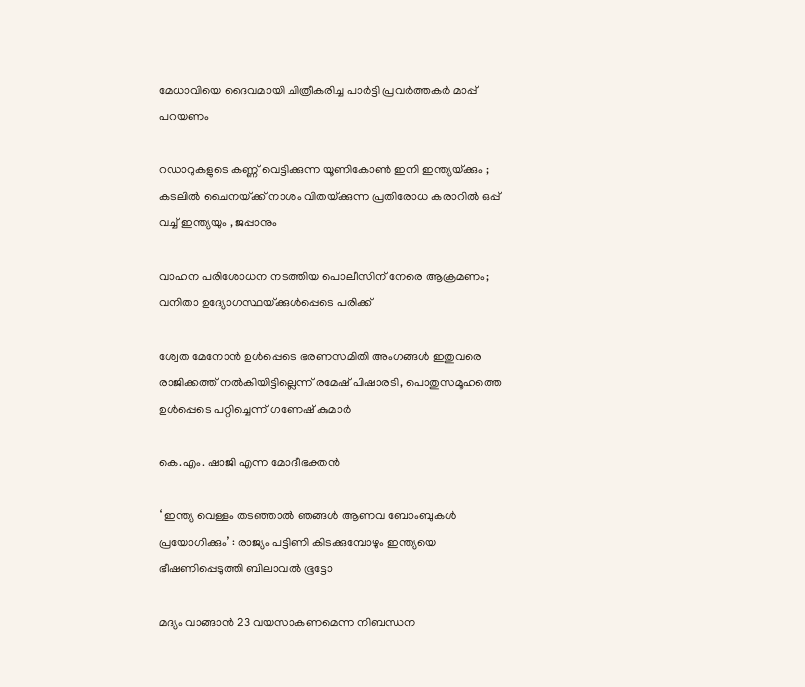മേധാവിയെ ദൈവമായി ചിത്രീകരിച്ച പാർട്ടി പ്രവർത്തകർ മാപ്പ് പറയണം

റഡാറുകളുടെ കണ്ണ് വെട്ടിക്കുന്ന യൂണികോൺ ഇനി ഇന്ത്യയ്‌ക്കും ; കടലിൽ ചൈനയ്‌ക്ക് നാശം വിതയ്‌ക്കുന്ന പ്രതിരോധ കരാറിൽ ഒപ്പ് വച്ച് ഇന്ത്യയും , ജപ്പാനും

വാഹന പരിശോധന നടത്തിയ പൊലീസിന് നേരെ ആക്രമണം; വനിതാ ഉദ്യോഗസ്ഥയ്‌ക്കുള്‍പ്പെടെ പരിക്ക്

ശ്വേത മേനോന്‍ ഉള്‍പ്പെടെ ഭരണസമിതി അംഗങ്ങള്‍ ഇതുവരെ രാജിക്കത്ത് നല്‍കിയിട്ടില്ലെന്ന് രമേഷ് പിഷാരടി, പൊതുസമൂഹത്തെ ഉള്‍പ്പെടെ പറ്റിച്ചെന്ന് ഗണേഷ് കുമാര്‍

കെ.എം. ഷാജി എന്ന മോദീഭക്തന്‍

‘ ഇന്ത്യ വെള്ളം തടഞ്ഞാൽ ഞങ്ങൾ ആണവ ബോംബുകൾ പ്രയോഗിക്കും’ : രാജ്യം പട്ടിണി കിടക്കുമ്പോഴും ഇന്ത്യയെ ഭീഷണിപ്പെടുത്തി ബിലാവൽ ഭൂട്ടോ

മദ്യം വാങ്ങാന്‍ 23 വയസാകണമെന്ന നിബന്ധന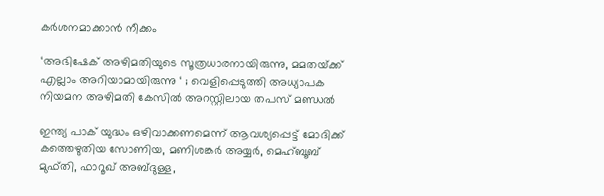കര്‍ശനമാക്കാന്‍ നീക്കം

‘അഭിഷേക് അഴിമതിയുടെ സൂത്രധാരനായിരുന്നു, മമതയ്‌ക്ക് എല്ലാം അറിയാമായിരുന്നു ‘ ; വെളിപ്പെടുത്തി അധ്യാപക നിയമന അഴിമതി കേസിൽ അറസ്റ്റിലായ തപസ് മണ്ഡൽ

ഇന്ത്യ പാക് യുദ്ധം ഒഴിവാക്കണമെന്ന് ആവശ്യപ്പെട്ട് മോദിക്ക് കത്തെഴുതിയ സോണിയ, മണിശങ്കര്‍ അയ്യര്‍, മെഹ്ബൂബ് മുഫ്തി, ഫാറൂഖ് അബ്ദുള്ള,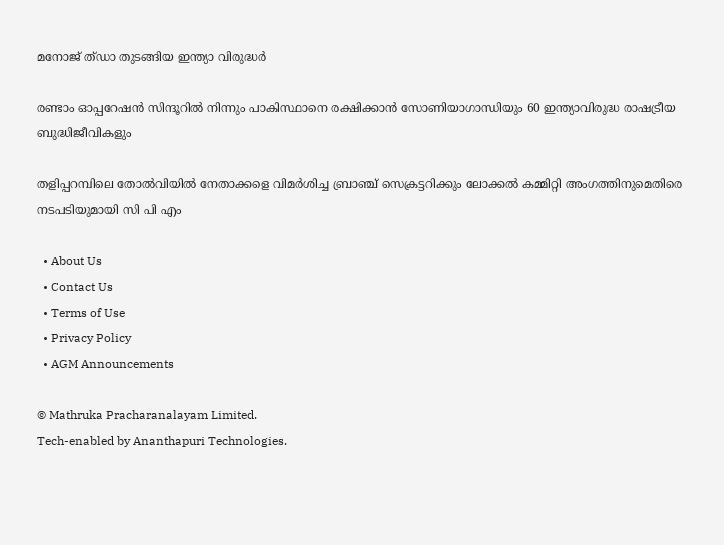മനോജ് ത്ഡാ തുടങ്ങിയ ഇന്ത്യാ വിരുദ്ധര്‍

രണ്ടാം ഓപ്പറേഷന്‍ സിന്ദൂറില്‍ നിന്നും പാകിസ്ഥാനെ രക്ഷിക്കാന്‍ സോണിയാഗാന്ധിയും 60 ഇന്ത്യാവിരുദ്ധ രാഷട്രീയ ബുദ്ധിജീവികളും

തളിപ്പറമ്പിലെ തോല്‍വിയില്‍ നേതാക്കളെ വിമര്‍ശിച്ച ബ്രാഞ്ച് സെക്രട്ടറിക്കും ലോക്കല്‍ കമ്മിറ്റി അംഗത്തിനുമെതിരെ നടപടിയുമായി സി പി എം

  • About Us
  • Contact Us
  • Terms of Use
  • Privacy Policy
  • AGM Announcements

© Mathruka Pracharanalayam Limited.
Tech-enabled by Ananthapuri Technologies.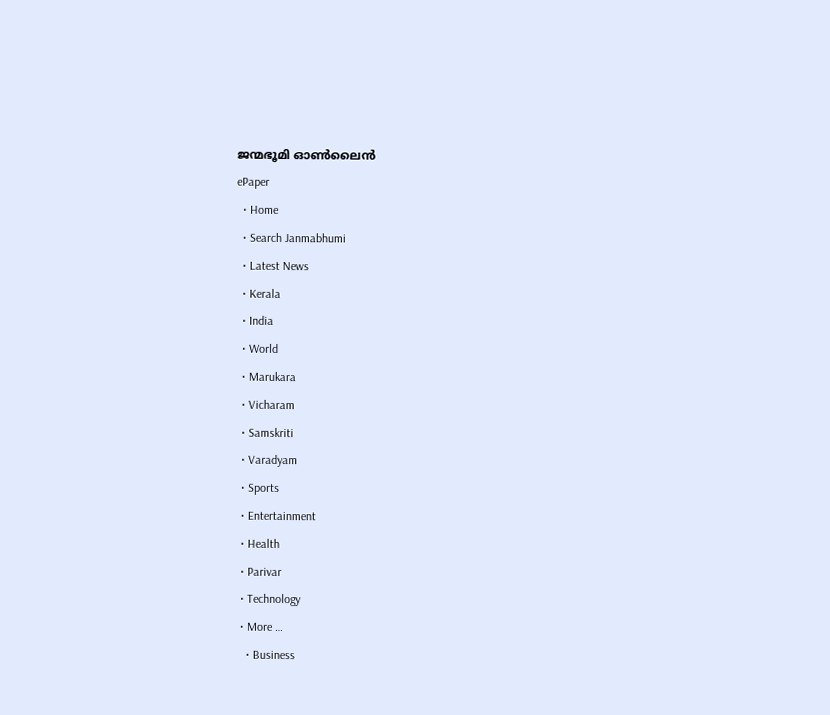ജന്മഭൂമി ഓണ്‍ലൈന്‍
ePaper
  • Home
  • Search Janmabhumi
  • Latest News
  • Kerala
  • India
  • World
  • Marukara
  • Vicharam
  • Samskriti
  • Varadyam
  • Sports
  • Entertainment
  • Health
  • Parivar
  • Technology
  • More …
    • Business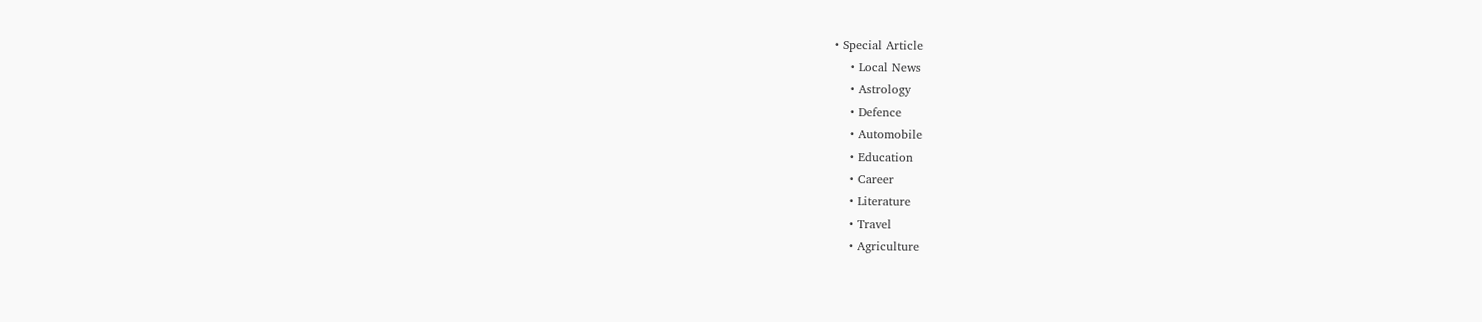• Special Article
    • Local News
    • Astrology
    • Defence
    • Automobile
    • Education
    • Career
    • Literature
    • Travel
    • Agriculture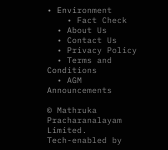• Environment
    • Fact Check
  • About Us
  • Contact Us
  • Privacy Policy
  • Terms and Conditions
  • AGM Announcements

© Mathruka Pracharanalayam Limited.
Tech-enabled by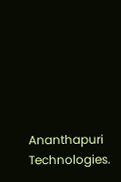Ananthapuri Technologies.